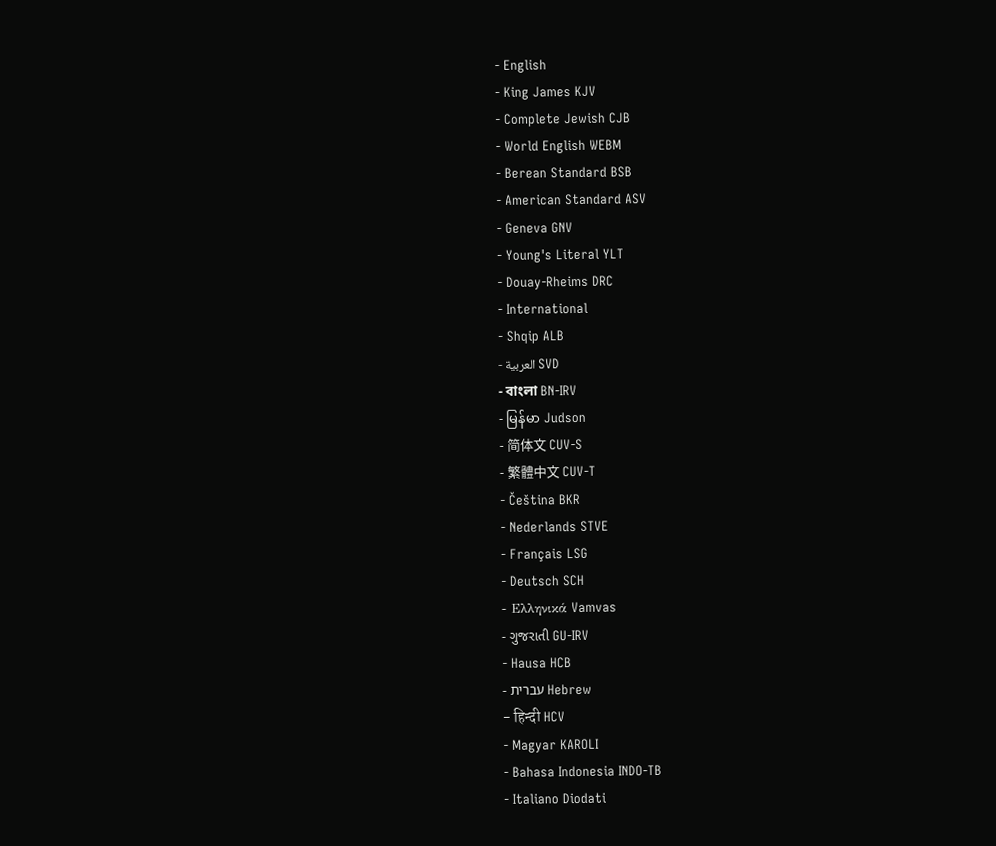- English
- King James KJV
- Complete Jewish CJB
- World English WEBM
- Berean Standard BSB
- American Standard ASV
- Geneva GNV
- Young's Literal YLT
- Douay-Rheims DRC
- International
- Shqip ALB
- العربية SVD
- বাংলা BN-IRV
- မြန်မာ Judson
- 简体文 CUV-S
- 繁體中文 CUV-T
- Čeština BKR
- Nederlands STVE
- Français LSG
- Deutsch SCH
- Ελληνικά Vamvas
- ગુજરાતી GU-IRV
- Hausa HCB
- עברית Hebrew
- हिन्दी HCV
- Magyar KAROLI
- Bahasa Indonesia INDO-TB
- Italiano Diodati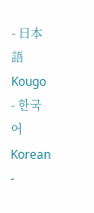- 日本語 Kougo
- 한국어 Korean
-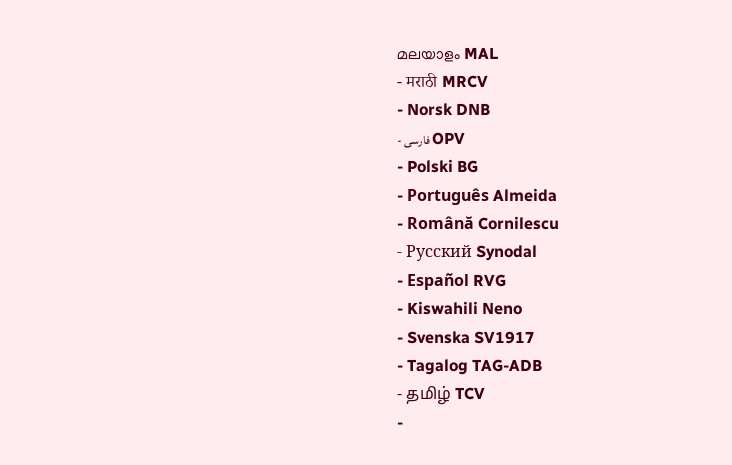മലയാളം MAL
- मराठी MRCV
- Norsk DNB
- فارسی OPV
- Polski BG
- Português Almeida
- Română Cornilescu
- Русский Synodal
- Español RVG
- Kiswahili Neno
- Svenska SV1917
- Tagalog TAG-ADB
- தமிழ் TCV
-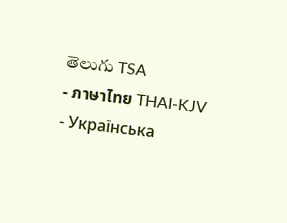తెలుగు TSA
- ภาษาไทย THAI-KJV
- Українська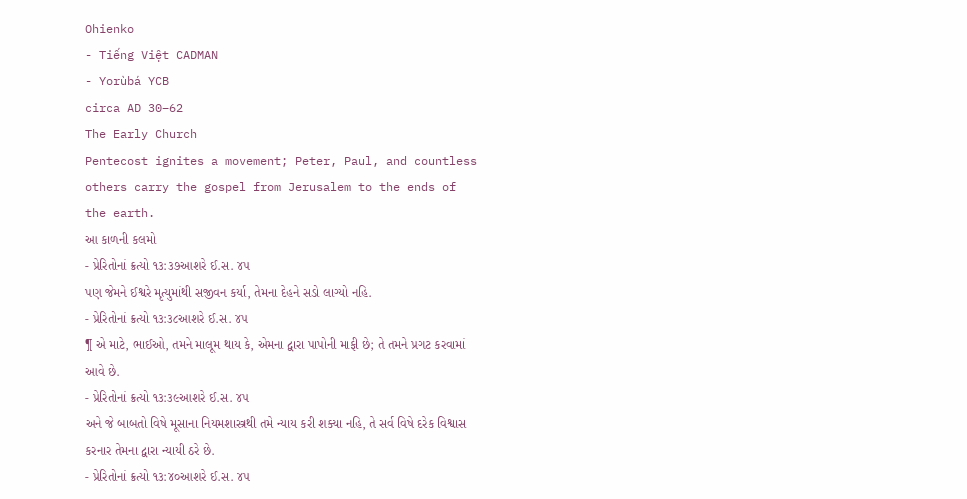Ohienko
- Tiếng Việt CADMAN
- Yorùbá YCB
circa AD 30–62
The Early Church
Pentecost ignites a movement; Peter, Paul, and countless others carry the gospel from Jerusalem to the ends of the earth.
આ કાળની કલમો
- પ્રેરિતોનાં ક્રત્યો ૧૩:૩૭આશરે ઈ.સ. ૪૫
પણ જેમને ઈશ્વરે મૃત્યુમાંથી સજીવન કર્યા, તેમના દેહને સડો લાગ્યો નહિ.
- પ્રેરિતોનાં ક્રત્યો ૧૩:૩૮આશરે ઈ.સ. ૪૫
¶ એ માટે, ભાઈઓ, તમને માલૂમ થાય કે, એમના દ્વારા પાપોની માફી છે; તે તમને પ્રગટ કરવામાં આવે છે.
- પ્રેરિતોનાં ક્રત્યો ૧૩:૩૯આશરે ઈ.સ. ૪૫
અને જે બાબતો વિષે મૂસાના નિયમશાસ્ત્રથી તમે ન્યાય કરી શક્યા નહિ, તે સર્વ વિષે દરેક વિશ્વાસ કરનાર તેમના દ્વારા ન્યાયી ઠરે છે.
- પ્રેરિતોનાં ક્રત્યો ૧૩:૪૦આશરે ઈ.સ. ૪૫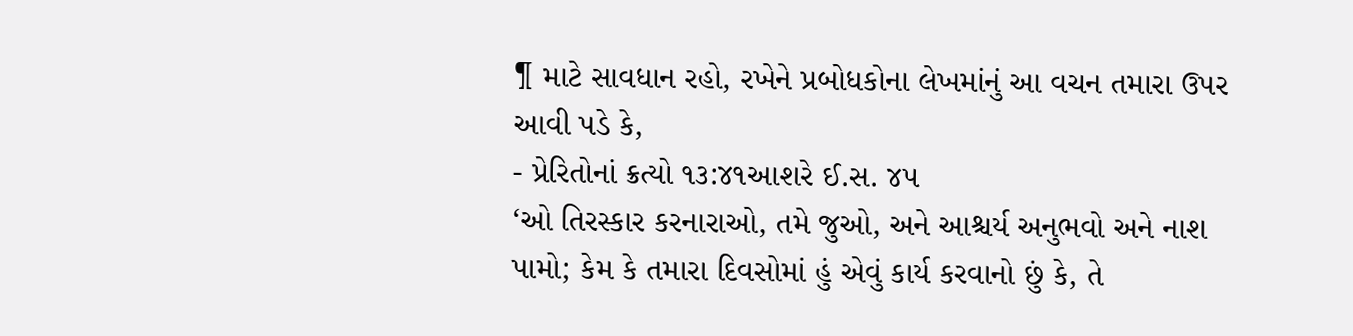¶ માટે સાવધાન રહો, રખેને પ્રબોધકોના લેખમાંનું આ વચન તમારા ઉપર આવી પડે કે,
- પ્રેરિતોનાં ક્રત્યો ૧૩:૪૧આશરે ઈ.સ. ૪૫
‘ઓ તિરસ્કાર કરનારાઓ, તમે જુઓ, અને આશ્ચર્ય અનુભવો અને નાશ પામો; કેમ કે તમારા દિવસોમાં હું એવું કાર્ય કરવાનો છું કે, તે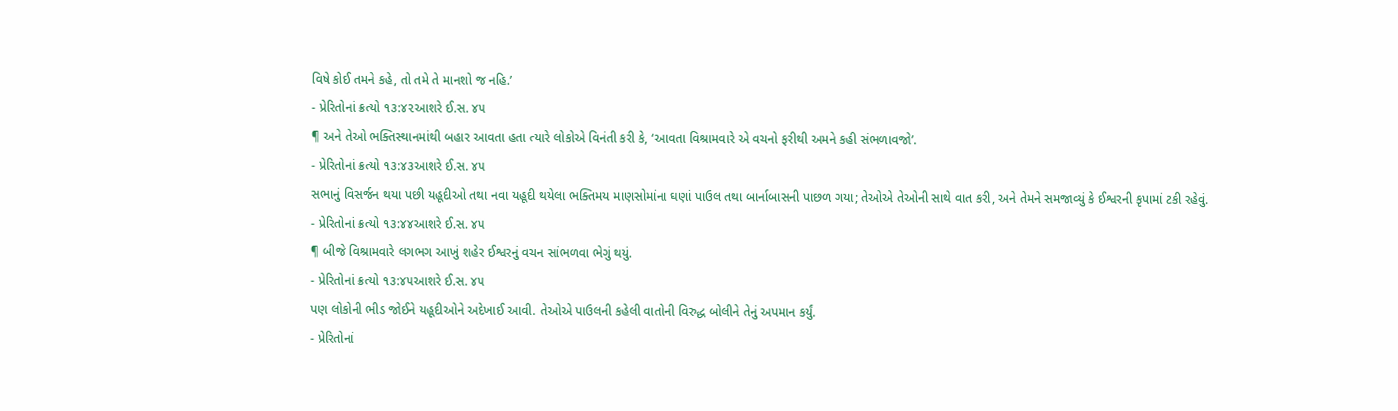વિષે કોઈ તમને કહે, તો તમે તે માનશો જ નહિ.’
- પ્રેરિતોનાં ક્રત્યો ૧૩:૪૨આશરે ઈ.સ. ૪૫
¶ અને તેઓ ભક્તિસ્થાનમાંથી બહાર આવતા હતા ત્યારે લોકોએ વિનંતી કરી કે, ‘આવતા વિશ્રામવારે એ વચનો ફરીથી અમને કહી સંભળાવજો’.
- પ્રેરિતોનાં ક્રત્યો ૧૩:૪૩આશરે ઈ.સ. ૪૫
સભાનું વિસર્જન થયા પછી યહૂદીઓ તથા નવા યહૂદી થયેલા ભક્તિમય માણસોમાંના ઘણાં પાઉલ તથા બાર્નાબાસની પાછળ ગયા; તેઓએ તેઓની સાથે વાત કરી, અને તેમને સમજાવ્યું કે ઈશ્વરની કૃપામાં ટકી રહેવું.
- પ્રેરિતોનાં ક્રત્યો ૧૩:૪૪આશરે ઈ.સ. ૪૫
¶ બીજે વિશ્રામવારે લગભગ આખું શહેર ઈશ્વરનું વચન સાંભળવા ભેગું થયું.
- પ્રેરિતોનાં ક્રત્યો ૧૩:૪૫આશરે ઈ.સ. ૪૫
પણ લોકોની ભીડ જોઈને યહૂદીઓને અદેખાઈ આવી. તેઓએ પાઉલની કહેલી વાતોની વિરુદ્ધ બોલીને તેનું અપમાન કર્યું.
- પ્રેરિતોનાં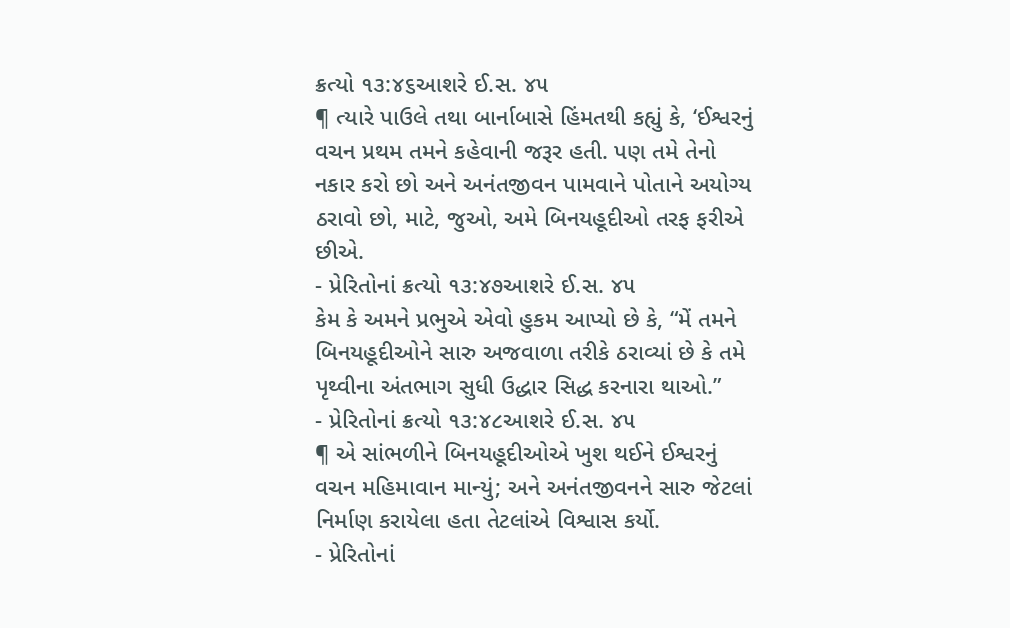ક્રત્યો ૧૩:૪૬આશરે ઈ.સ. ૪૫
¶ ત્યારે પાઉલે તથા બાર્નાબાસે હિંમતથી કહ્યું કે, ‘ઈશ્વરનું વચન પ્રથમ તમને કહેવાની જરૂર હતી. પણ તમે તેનો નકાર કરો છો અને અનંતજીવન પામવાને પોતાને અયોગ્ય ઠરાવો છો, માટે, જુઓ, અમે બિનયહૂદીઓ તરફ ફરીએ છીએ.
- પ્રેરિતોનાં ક્રત્યો ૧૩:૪૭આશરે ઈ.સ. ૪૫
કેમ કે અમને પ્રભુએ એવો હુકમ આપ્યો છે કે, “મેં તમને બિનયહૂદીઓને સારુ અજવાળા તરીકે ઠરાવ્યાં છે કે તમે પૃથ્વીના અંતભાગ સુધી ઉદ્ધાર સિદ્ધ કરનારા થાઓ.”
- પ્રેરિતોનાં ક્રત્યો ૧૩:૪૮આશરે ઈ.સ. ૪૫
¶ એ સાંભળીને બિનયહૂદીઓએ ખુશ થઈને ઈશ્વરનું વચન મહિમાવાન માન્યું; અને અનંતજીવનને સારુ જેટલાં નિર્માણ કરાયેલા હતા તેટલાંએ વિશ્વાસ કર્યો.
- પ્રેરિતોનાં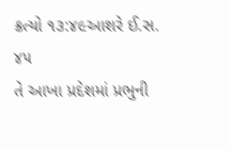ક્રત્યો ૧૩:૪૯આશરે ઈ.સ. ૪૫
તે આખા પ્રદેશમાં પ્રભુની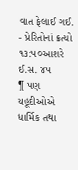વાત ફેલાઈ ગઈ.
- પ્રેરિતોનાં ક્રત્યો ૧૩:૫૦આશરે ઈ.સ. ૪૫
¶ પણ યહૂદીઓએ ધાર્મિક તથા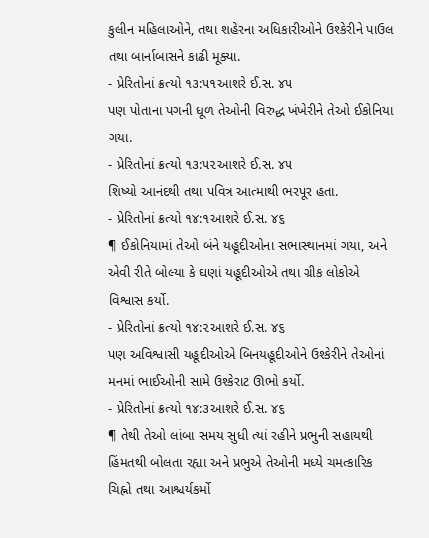કુલીન મહિલાઓને, તથા શહેરના અધિકારીઓને ઉશ્કેરીને પાઉલ તથા બાર્નાબાસને કાઢી મૂક્યા.
- પ્રેરિતોનાં ક્રત્યો ૧૩:૫૧આશરે ઈ.સ. ૪૫
પણ પોતાના પગની ધૂળ તેઓની વિરુદ્ધ ખંખેરીને તેઓ ઈકોનિયા ગયા.
- પ્રેરિતોનાં ક્રત્યો ૧૩:૫૨આશરે ઈ.સ. ૪૫
શિષ્યો આનંદથી તથા પવિત્ર આત્માથી ભરપૂર હતા.
- પ્રેરિતોનાં ક્રત્યો ૧૪:૧આશરે ઈ.સ. ૪૬
¶ ઈકોનિયામાં તેઓ બંને યહૂદીઓના સભાસ્થાનમાં ગયા, અને એવી રીતે બોલ્યા કે ઘણાં યહૂદીઓએ તથા ગ્રીક લોકોએ વિશ્વાસ કર્યો.
- પ્રેરિતોનાં ક્રત્યો ૧૪:૨આશરે ઈ.સ. ૪૬
પણ અવિશ્વાસી યહૂદીઓએ બિનયહૂદીઓને ઉશ્કેરીને તેઓનાં મનમાં ભાઈઓની સામે ઉશ્કેરાટ ઊભો કર્યો.
- પ્રેરિતોનાં ક્રત્યો ૧૪:૩આશરે ઈ.સ. ૪૬
¶ તેથી તેઓ લાંબા સમય સુધી ત્યાં રહીને પ્રભુની સહાયથી હિંમતથી બોલતા રહ્યા અને પ્રભુએ તેઓની મધ્યે ચમત્કારિક ચિહ્નો તથા આશ્ચર્યકર્મો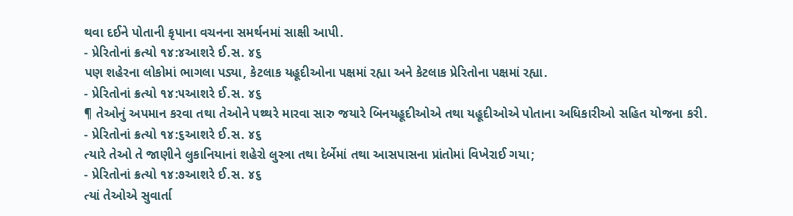થવા દઈને પોતાની કૃપાના વચનના સમર્થનમાં સાક્ષી આપી.
- પ્રેરિતોનાં ક્રત્યો ૧૪:૪આશરે ઈ.સ. ૪૬
પણ શહેરના લોકોમાં ભાગલા પડ્યા, કેટલાક યહૂદીઓના પક્ષમાં રહ્યા અને કેટલાક પ્રેરિતોના પક્ષમાં રહ્યા.
- પ્રેરિતોનાં ક્રત્યો ૧૪:૫આશરે ઈ.સ. ૪૬
¶ તેઓનું અપમાન કરવા તથા તેઓને પથ્થરે મારવા સારુ જયારે બિનયહૂદીઓએ તથા યહૂદીઓએ પોતાના અધિકારીઓ સહિત યોજના કરી.
- પ્રેરિતોનાં ક્રત્યો ૧૪:૬આશરે ઈ.સ. ૪૬
ત્યારે તેઓ તે જાણીને લુકાનિયાનાં શહેરો લુસ્ત્રા તથા દેર્બેમાં તથા આસપાસના પ્રાંતોમાં વિખેરાઈ ગયા;
- પ્રેરિતોનાં ક્રત્યો ૧૪:૭આશરે ઈ.સ. ૪૬
ત્યાં તેઓએ સુવાર્તા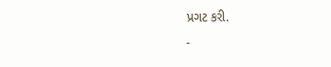પ્રગટ કરી.
-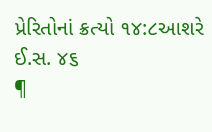પ્રેરિતોનાં ક્રત્યો ૧૪:૮આશરે ઈ.સ. ૪૬
¶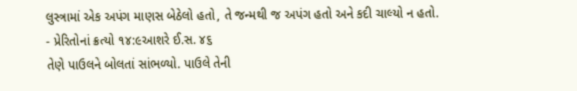લુસ્ત્રામાં એક અપંગ માણસ બેઠેલો હતો, તે જન્મથી જ અપંગ હતો અને કદી ચાલ્યો ન હતો.
- પ્રેરિતોનાં ક્રત્યો ૧૪:૯આશરે ઈ.સ. ૪૬
તેણે પાઉલને બોલતાં સાંભળ્યો. પાઉલે તેની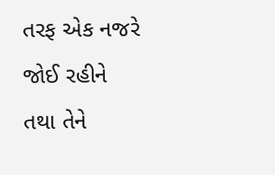તરફ એક નજરે જોઈ રહીને તથા તેને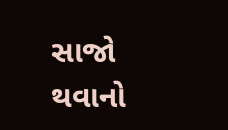સાજો થવાનો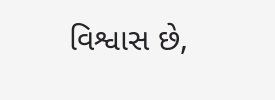વિશ્વાસ છે,